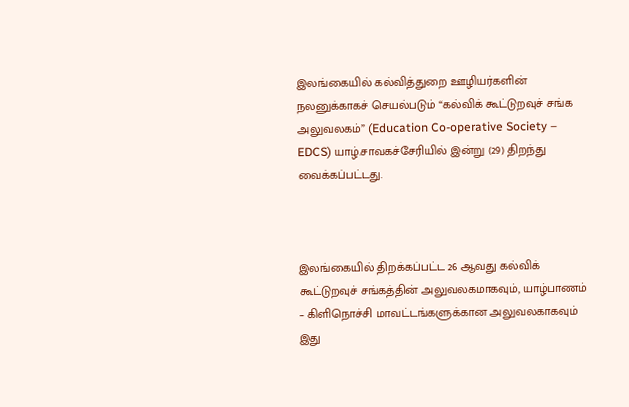இலங்கையில் கல்வித்துறை ஊழியர்களின் நலனுக்காகச் செயல்படும் “கல்விக் கூட்டுறவுச் சங்க அலுவலகம்” (Education Co-operative Society – EDCS) யாழ்.சாவகச்சேரியில் இன்று (29) திறந்து வைக்கப்பட்டது.



இலங்கையில் திறக்கப்பட்ட 26 ஆவது கல்விக் கூட்டுறவுச் சங்கத்தின் அலுவலகமாகவும், யாழ்பாணம் – கிளிநொச்சி மாவட்டங்களுக்கான அலுவலகாகவும் இது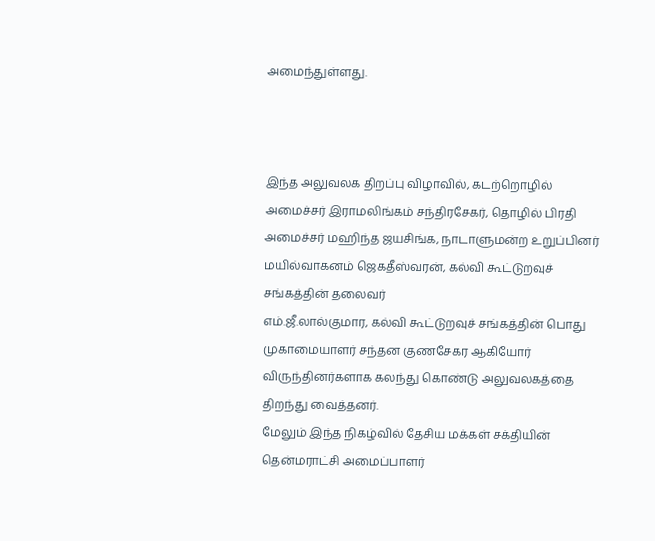அமைந்துள்ளது.



இந்த அலுவலக திறப்பு விழாவில், கடற்றொழில் அமைச்சர் இராமலிங்கம் சந்திரசேகர், தொழில் பிரதி அமைச்சர் மஹிந்த ஜயசிங்க, நாடாளுமன்ற உறுப்பினர் மயில்வாகனம் ஜெகதீஸ்வரன், கல்வி கூட்டுறவுச் சங்கத்தின் தலைவர்
எம்.ஜீ.லால்குமார, கல்வி கூட்டுறவுச் சங்கத்தின் பொது முகாமையாளர் சந்தன குணசேகர ஆகியோர் விருந்தினர்களாக கலந்து கொண்டு அலுவலகத்தை திறந்து வைத்தனர்.
மேலும் இந்த நிகழ்வில் தேசிய மக்கள் சக்தியின் தென்மராட்சி அமைப்பாளர்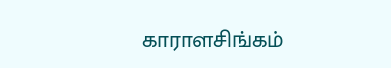காராளசிங்கம்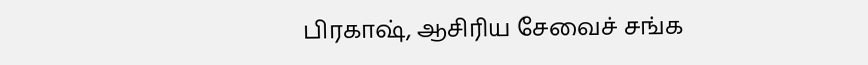பிரகாஷ், ஆசிரிய சேவைச் சங்க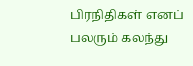பிரநிதிகள் எனப் பலரும் கலந்து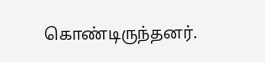கொண்டிருந்தனர்.